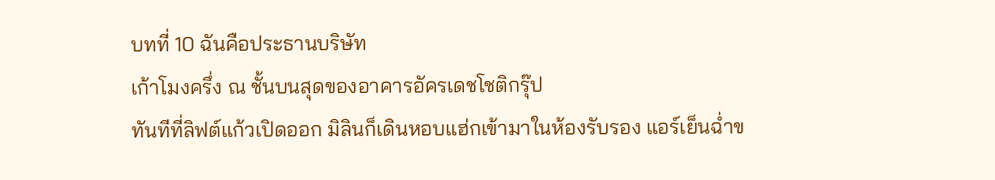บทที่ 10 ฉันคือประธานบริษัท
เก้าโมงครึ่ง ณ ชั้นบนสุดของอาคารอัครเดชโชติกรุ๊ป
ทันทีที่ลิฟต์แก้วเปิดออก มิลินก็เดินหอบแฮ่กเข้ามาในห้องรับรอง แอร์เย็นฉ่ำข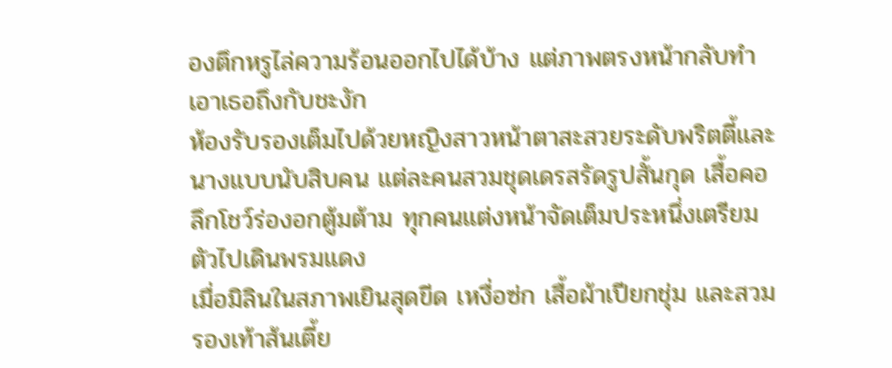องตึกหรูไล่ความร้อนออกไปได้บ้าง แต่ภาพตรงหน้ากลับทำเอาเธอถึงกับชะงัก
ห้องรับรองเต็มไปด้วยหญิงสาวหน้าตาสะสวยระดับพริตตี้และนางแบบนับสิบคน แต่ละคนสวมชุดเดรสรัดรูปสั้นกุด เสื้อคอลึกโชว์ร่องอกตู้มต้าม ทุกคนแต่งหน้าจัดเต็มประหนึ่งเตรียมตัวไปเดินพรมแดง
เมื่อมิลินในสภาพเยินสุดขีด เหงื่อซ่ก เสื้อผ้าเปียกชุ่ม และสวมรองเท้าส้นเตี้ย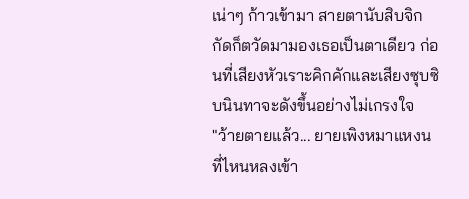เน่าๆ ก้าวเข้ามา สายตานับสิบจิกกัดก็ตวัดมามองเธอเป็นตาเดียว ก่อนที่เสียงหัวเราะคิกคักและเสียงซุบซิบนินทาจะดังขึ้นอย่างไม่เกรงใจ
"ว้ายตายแล้ว... ยายเพิงหมาแหงนที่ไหนหลงเข้า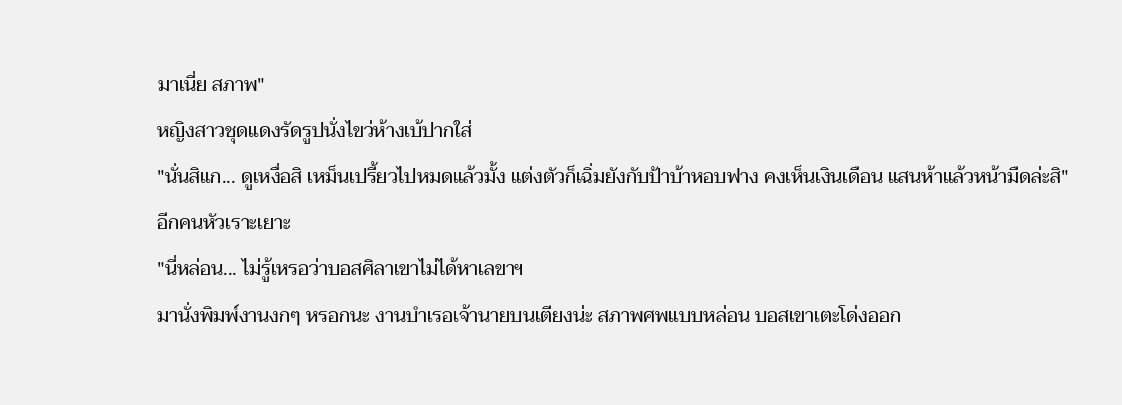มาเนี่ย สภาพ"
หญิงสาวชุดแดงรัดรูปนั่งไขว่ห้างเบ้ปากใส่
"นั่นสิแก... ดูเหงื่อสิ เหม็นเปรี้ยวไปหมดแล้วมั้ง แต่งตัวก็เฉิ่มยังกับป้าบ้าหอบฟาง คงเห็นเงินเดือน แสนห้าแล้วหน้ามืดล่ะสิ"
อีกคนหัวเราะเยาะ
"นี่หล่อน... ไม่รู้เหรอว่าบอสศิลาเขาไม่ได้หาเลขาฯ
มานั่งพิมพ์งานงกๆ หรอกนะ งานบำเรอเจ้านายบนเตียงน่ะ สภาพศพแบบหล่อน บอสเขาเตะโด่งออก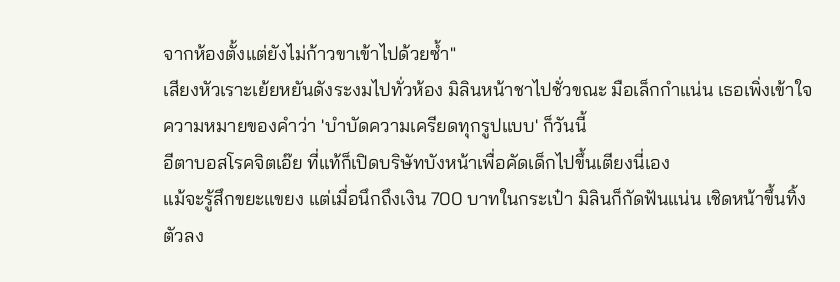จากห้องตั้งแต่ยังไม่ก้าวขาเข้าไปด้วยซ้ำ"
เสียงหัวเราะเย้ยหยันดังระงมไปทั่วห้อง มิลินหน้าชาไปชั่วขณะ มือเล็กกำแน่น เธอเพิ่งเข้าใจความหมายของคำว่า 'บำบัดความเครียดทุกรูปแบบ' ก็วันนี้
อีตาบอสโรคจิตเอ๊ย ที่แท้ก็เปิดบริษัทบังหน้าเพื่อคัดเด็กไปขึ้นเตียงนี่เอง
แม้จะรู้สึกขยะแขยง แต่เมื่อนึกถึงเงิน 700 บาทในกระเป๋า มิลินก็กัดฟันแน่น เชิดหน้าขึ้นทิ้งตัวลง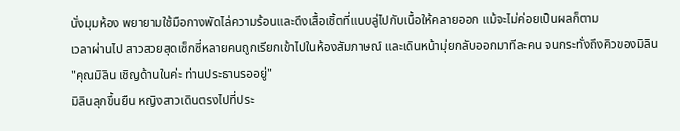นั่งมุมห้อง พยายามใช้มือกางพัดไล่ความร้อนและดึงเสื้อเชิ้ตที่แนบลู่ไปกับเนื้อให้คลายออก แม้จะไม่ค่อยเป็นผลก็ตาม
เวลาผ่านไป สาวสวยสุดเซ็กซี่หลายคนถูกเรียกเข้าไปในห้องสัมภาษณ์ และเดินหน้ามุ่ยกลับออกมาทีละคน จนกระทั่งถึงคิวของมิลิน
"คุณมิลิน เชิญด้านในค่ะ ท่านประธานรออยู่"
มิลินลุกขึ้นยืน หญิงสาวเดินตรงไปที่ประ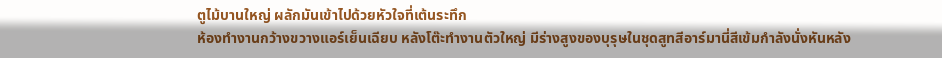ตูไม้บานใหญ่ ผลักมันเข้าไปด้วยหัวใจที่เต้นระทึก
ห้องทำงานกว้างขวางแอร์เย็นเฉียบ หลังโต๊ะทำงานตัวใหญ่ มีร่างสูงของบุรุษในชุดสูทสีอาร์มานี่สีเข้มกำลังนั่งหันหลัง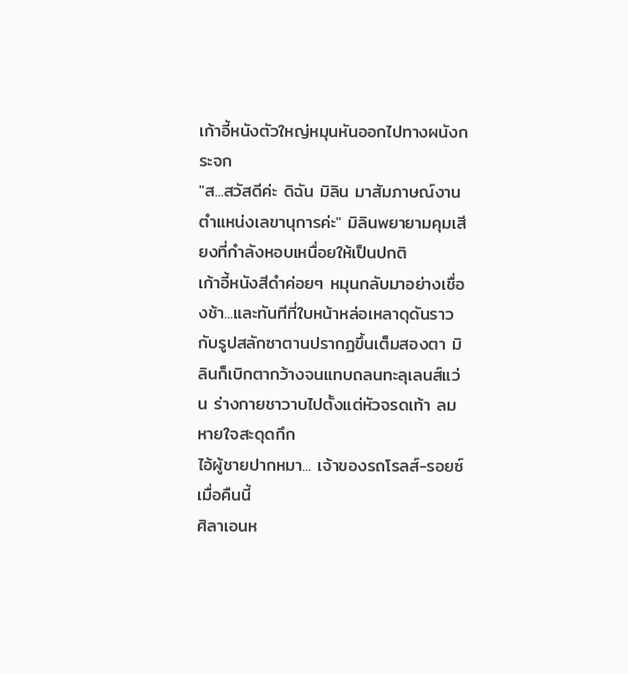เก้าอี้หนังตัวใหญ่หมุนหันออกไปทางผนังกระจก
"ส...สวัสดีค่ะ ดิฉัน มิลิน มาสัมภาษณ์งานตำแหน่งเลขานุการค่ะ" มิลินพยายามคุมเสียงที่กำลังหอบเหนื่อยให้เป็นปกติ
เก้าอี้หนังสีดำค่อยๆ หมุนกลับมาอย่างเชื่องช้า...และทันทีที่ใบหน้าหล่อเหลาดุดันราวกับรูปสลักซาตานปรากฏขึ้นเต็มสองตา มิลินก็เบิกตากว้างจนแทบถลนทะลุเลนส์แว่น ร่างกายชาวาบไปตั้งแต่หัวจรดเท้า ลมหายใจสะดุดกึก
ไอ้ผู้ชายปากหมา... เจ้าของรถโรลส์-รอยซ์เมื่อคืนนี้
ศิลาเอนห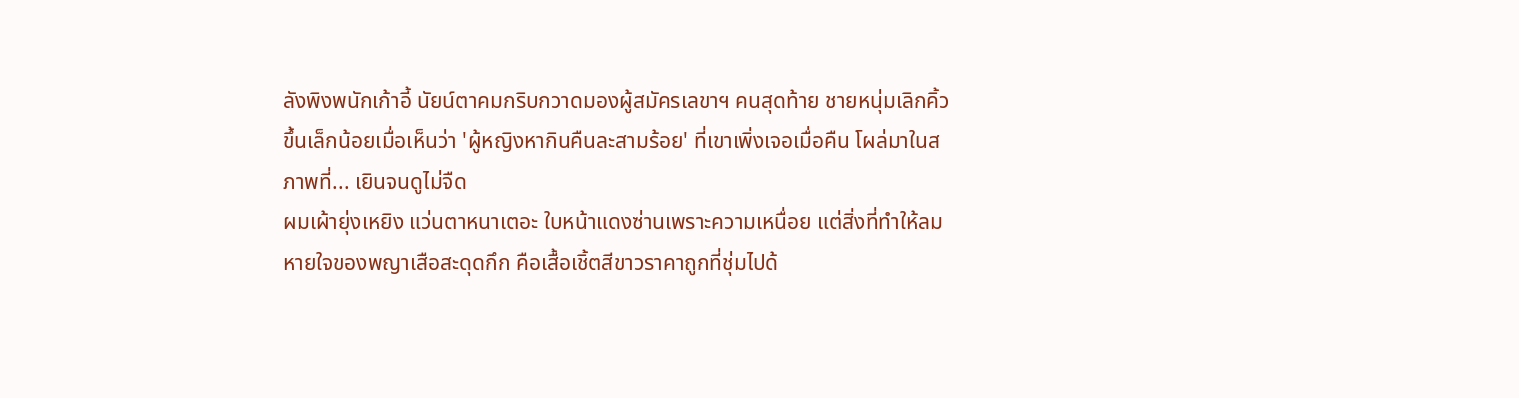ลังพิงพนักเก้าอี้ นัยน์ตาคมกริบกวาดมองผู้สมัครเลขาฯ คนสุดท้าย ชายหนุ่มเลิกคิ้วขึ้นเล็กน้อยเมื่อเห็นว่า 'ผู้หญิงหากินคืนละสามร้อย' ที่เขาเพิ่งเจอเมื่อคืน โผล่มาในสภาพที่... เยินจนดูไม่จืด
ผมเผ้ายุ่งเหยิง แว่นตาหนาเตอะ ใบหน้าแดงซ่านเพราะความเหนื่อย แต่สิ่งที่ทำให้ลมหายใจของพญาเสือสะดุดกึก คือเสื้อเชิ้ตสีขาวราคาถูกที่ชุ่มไปด้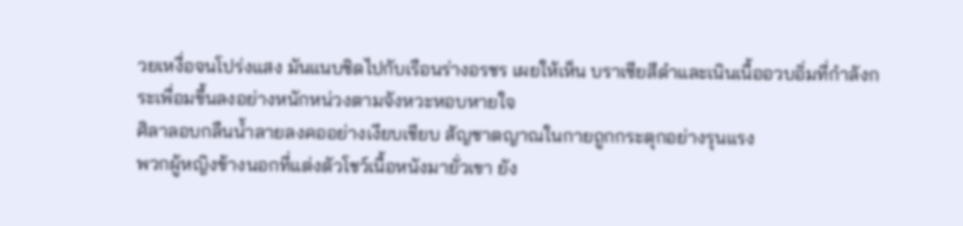วยเหงื่อจนโปร่งแสง มันแนบชิดไปกับเรือนร่างอรชร เผยให้เห็น บราเซียสีดำและเนินเนื้ออวบอิ่มที่กำลังกระเพื่อมขึ้นลงอย่างหนักหน่วงตามจังหวะหอบหายใจ
ศิลาลอบกลืนน้ำลายลงคออย่างเงียบเชียบ สัญชาตญาณในกายถูกกระตุกอย่างรุนแรง
พวกผู้หญิงข้างนอกที่แต่งตัวโชว์เนื้อหนังมายั่วเขา ยัง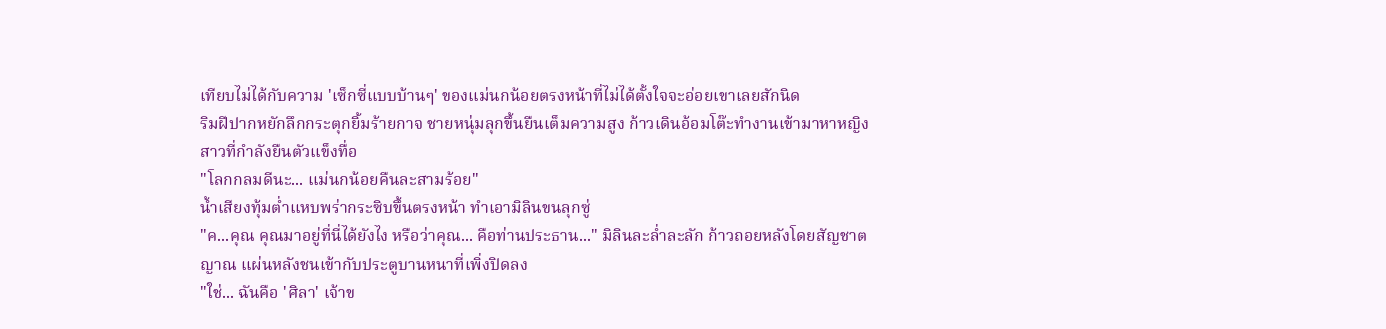เทียบไม่ได้กับความ 'เซ็กซี่แบบบ้านๆ' ของแม่นกน้อยตรงหน้าที่ไม่ได้ตั้งใจจะอ่อยเขาเลยสักนิด
ริมฝีปากหยักลึกกระตุกยิ้มร้ายกาจ ชายหนุ่มลุกขึ้นยืนเต็มความสูง ก้าวเดินอ้อมโต๊ะทำงานเข้ามาหาหญิงสาวที่กำลังยืนตัวแข็งทื่อ
"โลกกลมดีนะ... แม่นกน้อยคืนละสามร้อย"
น้ำเสียงทุ้มต่ำแหบพร่ากระซิบขึ้นตรงหน้า ทำเอามิลินขนลุกซู่
"ค...คุณ คุณมาอยู่ที่นี่ได้ยังไง หรือว่าคุณ... คือท่านประธาน..." มิลินละล่ำละลัก ก้าวถอยหลังโดยสัญชาตญาณ แผ่นหลังชนเข้ากับประตูบานหนาที่เพิ่งปิดลง
"ใช่... ฉันคือ 'ศิลา' เจ้าข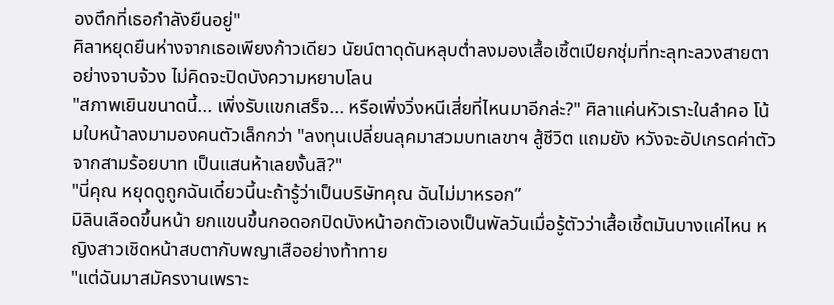องตึกที่เธอกำลังยืนอยู่"
ศิลาหยุดยืนห่างจากเธอเพียงก้าวเดียว นัยน์ตาดุดันหลุบต่ำลงมองเสื้อเชิ้ตเปียกชุ่มที่ทะลุทะลวงสายตาอย่างจาบจ้วง ไม่คิดจะปิดบังความหยาบโลน
"สภาพเยินขนาดนี้... เพิ่งรับแขกเสร็จ... หรือเพิ่งวิ่งหนีเสี่ยที่ไหนมาอีกล่ะ?" ศิลาแค่นหัวเราะในลำคอ โน้มใบหน้าลงมามองคนตัวเล็กกว่า "ลงทุนเปลี่ยนลุคมาสวมบทเลขาฯ สู้ชีวิต แถมยัง หวังจะอัปเกรดค่าตัวจากสามร้อยบาท เป็นแสนห้าเลยงั้นสิ?"
"นี่คุณ หยุดดูถูกฉันเดี๋ยวนี้นะถ้ารู้ว่าเป็นบริษัทคุณ ฉันไม่มาหรอก”
มิลินเลือดขึ้นหน้า ยกแขนขึ้นกอดอกปิดบังหน้าอกตัวเองเป็นพัลวันเมื่อรู้ตัวว่าเสื้อเชิ้ตมันบางแค่ไหน หญิงสาวเชิดหน้าสบตากับพญาเสืออย่างท้าทาย
"แต่ฉันมาสมัครงานเพราะ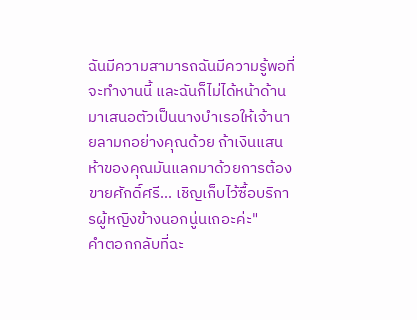ฉันมีความสามารถฉันมีความรู้พอที่จะทำงานนี้ และฉันก็ไม่ได้หน้าด้านมาเสนอตัวเป็นนางบำเรอให้เจ้านายลามกอย่างคุณด้วย ถ้าเงินแสนห้าของคุณมันแลกมาด้วยการต้องขายศักดิ์ศรี... เชิญเก็บไว้ซื้อบริการผู้หญิงข้างนอกนู่นเถอะค่ะ"
คำตอกกลับที่ฉะ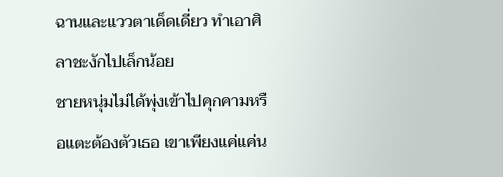ฉานและแววตาเด็ดเดี่ยว ทำเอาศิลาชะงักไปเล็กน้อย
ชายหนุ่มไม่ได้พุ่งเข้าไปคุกคามหรือแตะต้องตัวเธอ เขาเพียงแค่แค่น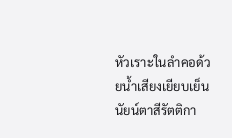หัวเราะในลำคอด้วยน้ำเสียงเยียบเย็น
นัยน์ตาสีรัตติกา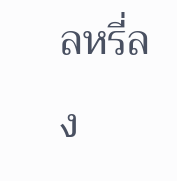ลหรี่ลง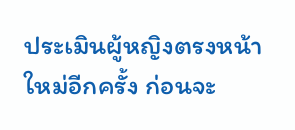ประเมินผู้หญิงตรงหน้าใหม่อีกครั้ง ก่อนจะ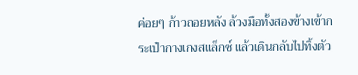ค่อยๆ ก้าวถอยหลัง ล้วงมือทั้งสองข้างเข้ากระเป๋ากางเกงสแล็กซ์ แล้วเดินกลับไปทิ้งตัว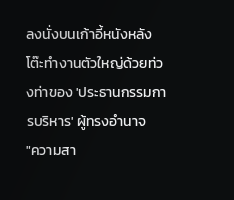ลงนั่งบนเก้าอี้หนังหลังโต๊ะทำงานตัวใหญ่ด้วยท่วงท่าของ 'ประธานกรรมการบริหาร' ผู้ทรงอำนาจ
"ความสา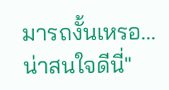มารถงั้นเหรอ... น่าสนใจดีนี่"